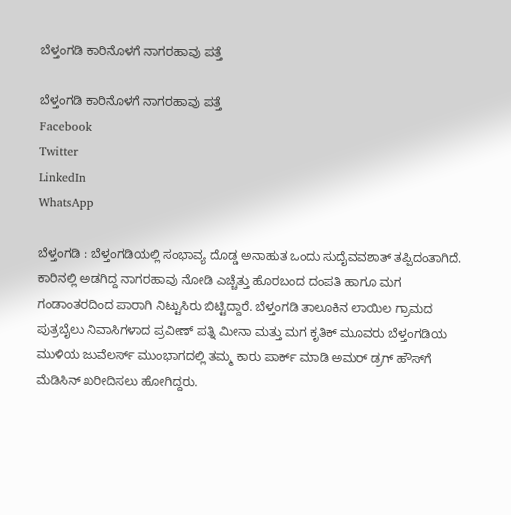ಬೆಳ್ತಂಗಡಿ ಕಾರಿನೊಳಗೆ ನಾಗರಹಾವು ಪತ್ತೆ

ಬೆಳ್ತಂಗಡಿ ಕಾರಿನೊಳಗೆ ನಾಗರಹಾವು ಪತ್ತೆ
Facebook
Twitter
LinkedIn
WhatsApp

ಬೆಳ್ತಂಗಡಿ : ಬೆಳ್ತಂಗಡಿಯಲ್ಲಿ ಸಂಭಾವ್ಯ ದೊಡ್ಡ ಅನಾಹುತ ಒಂದು ಸುದೈವವಶಾತ್ ತಪ್ಪಿದಂತಾಗಿದೆ. ಕಾರಿನಲ್ಲಿ ಅಡಗಿದ್ದ ನಾಗರಹಾವು ನೋಡಿ ಎಚ್ಚೆತ್ತು ಹೊರಬಂದ ದಂಪತಿ ಹಾಗೂ ಮಗ ಗಂಡಾಂತರದಿಂದ ಪಾರಾಗಿ ನಿಟ್ಟುಸಿರು ಬಿಟ್ಟಿದ್ದಾರೆ. ಬೆಳ್ತಂಗಡಿ ತಾಲೂಕಿನ ಲಾಯಿಲ ಗ್ರಾಮದ ಪುತ್ರಬೈಲು ನಿವಾಸಿಗಳಾದ ಪ್ರವೀಣ್ ಪತ್ನಿ ಮೀನಾ ಮತ್ತು ಮಗ ಕೃತಿಕ್ ಮೂವರು ಬೆಳ್ತಂಗಡಿಯ ಮುಳಿಯ ಜುವೆಲರ್ಸ್ ಮುಂಭಾಗದಲ್ಲಿ ತಮ್ಮ ಕಾರು ಪಾರ್ಕ್ ಮಾಡಿ ಅಮರ್ ಡ್ರಗ್ ಹೌಸ್‌ಗೆ ಮೆಡಿಸಿನ್ ಖರೀದಿಸಲು ಹೋಗಿದ್ದರು.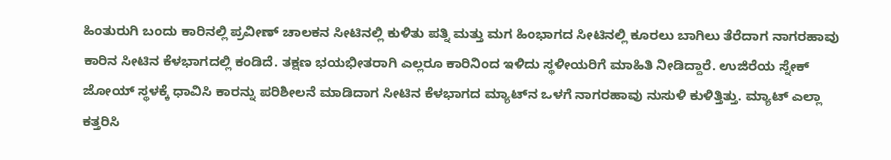ಹಿಂತುರುಗಿ ಬಂದು ಕಾರಿನಲ್ಲಿ ಪ್ರವೀಣ್ ಚಾಲಕನ ಸೀಟಿನಲ್ಲಿ ಕುಳಿತು ಪತ್ನಿ ಮತ್ತು ಮಗ ಹಿಂಭಾಗದ ಸೀಟಿನಲ್ಲಿ ಕೂರಲು ಬಾಗಿಲು ತೆರೆದಾಗ ನಾಗರಹಾವು ಕಾರಿನ ಸೀಟಿನ ಕೆಳಭಾಗದಲ್ಲಿ ಕಂಡಿದೆ. ತಕ್ಷಣ ಭಯಭೀತರಾಗಿ ಎಲ್ಲರೂ ಕಾರಿನಿಂದ ಇಳಿದು ಸ್ಥಳೀಯರಿಗೆ ಮಾಹಿತಿ ನೀಡಿದ್ದಾರೆ. ಉಜಿರೆಯ ಸ್ನೇಕ್ ಜೋಯ್ ಸ್ಥಳಕ್ಕೆ ಧಾವಿಸಿ ಕಾರನ್ನು ಪರಿಶೀಲನೆ ಮಾಡಿದಾಗ ಸೀಟಿ‌ನ ಕೆಳಭಾಗದ ಮ್ಯಾಟ್‌ನ ಒಳಗೆ ನಾಗರಹಾವು ನುಸುಳಿ ಕುಳಿತ್ತಿತ್ತು. ಮ್ಯಾಟ್ ಎಲ್ಲಾ ಕತ್ತರಿಸಿ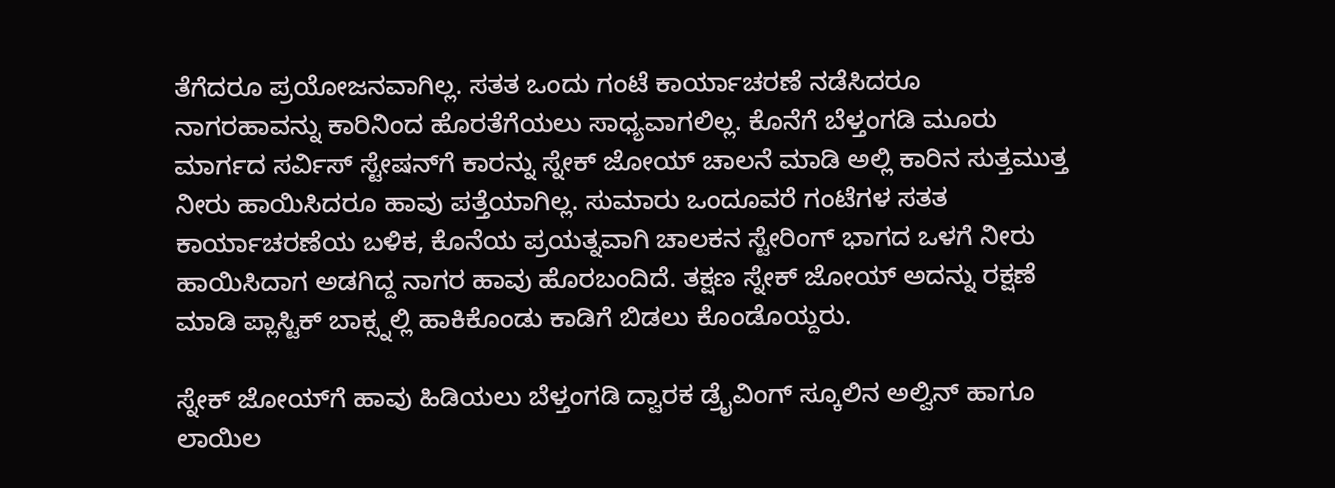ತೆಗೆದರೂ ಪ್ರಯೋಜನವಾಗಿಲ್ಲ. ಸತತ ಒಂದು ಗಂಟೆ ಕಾರ್ಯಾಚರಣೆ ನಡೆಸಿದರೂ ನಾಗರಹಾವನ್ನು ಕಾರಿನಿಂದ ಹೊರತೆಗೆಯಲು ಸಾಧ್ಯವಾಗಲಿಲ್ಲ. ಕೊನೆಗೆ ಬೆಳ್ತಂಗಡಿ ಮೂರು ಮಾರ್ಗದ ಸರ್ವಿಸ್ ಸ್ಟೇಷನ್‌ಗೆ ಕಾರನ್ನು ಸ್ನೇಕ್ ಜೋಯ್ ಚಾಲನೆ ಮಾಡಿ ಅಲ್ಲಿ ಕಾರಿನ ಸುತ್ತಮುತ್ತ ನೀರು ಹಾಯಿಸಿದರೂ ಹಾವು ಪತ್ತೆಯಾಗಿಲ್ಲ. ಸುಮಾರು ಒಂದೂವರೆ ಗಂಟೆಗಳ ಸತತ ಕಾರ್ಯಾಚರಣೆಯ ಬಳಿಕ, ಕೊನೆಯ ಪ್ರಯತ್ನವಾಗಿ ಚಾಲಕನ ಸ್ಟೇರಿಂಗ್ ಭಾಗದ ಒಳಗೆ ನೀರು ಹಾಯಿಸಿದಾಗ ಅಡಗಿದ್ದ ನಾಗರ ಹಾವು ಹೊರಬಂದಿದೆ. ತಕ್ಷಣ ಸ್ನೇಕ್ ಜೋಯ್ ಅದನ್ನು ರಕ್ಷಣೆ ಮಾಡಿ ಪ್ಲಾಸ್ಟಿಕ್ ಬಾಕ್ಸ್ನಲ್ಲಿ ಹಾಕಿಕೊಂಡು ಕಾಡಿಗೆ ಬಿಡಲು ಕೊಂಡೊಯ್ದರು.

ಸ್ನೇಕ್ ಜೋಯ್‌ಗೆ ಹಾವು ಹಿಡಿಯಲು ಬೆಳ್ತಂಗಡಿ ದ್ವಾರಕ ಡ್ರೈವಿಂಗ್ ಸ್ಕೂಲಿನ ಅಲ್ವಿನ್ ಹಾಗೂ ಲಾಯಿಲ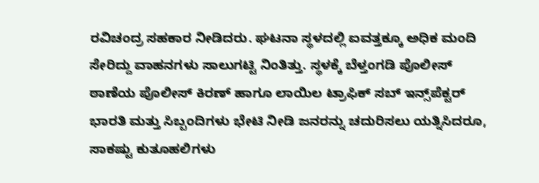ರವಿಚಂದ್ರ ಸಹಕಾರ ನೀಡಿದರು. ಘಟನಾ ಸ್ಥಳದಲ್ಲಿ ಐವತ್ತಕ್ಕೂ ಅಧಿಕ ಮಂದಿ ಸೇರಿದ್ದು ವಾಹನಗಳು ಸಾಲುಗಟ್ಟಿ ನಿಂತಿತ್ತು‌. ಸ್ಥಳಕ್ಕೆ ಬೆಳ್ತಂಗಡಿ ಪೊಲೀಸ್ ಠಾಣೆಯ ಪೊಲೀಸ್ ಕಿರಣ್ ಹಾಗೂ ಲಾಯಿಲ ಟ್ರಾಫಿಕ್ ಸಬ್ ಇನ್ಸ್‌ಪೆಕ್ಟರ್ ಭಾರತಿ ಮತ್ತು ಸಿಬ್ಬಂದಿಗಳು ಭೇಟಿ ನೀಡಿ ಜನರನ್ನು ಚದುರಿಸಲು ಯತ್ನಿಸಿದರೂ, ಸಾಕಷ್ಟು ಕುತೂಹಲಿಗಳು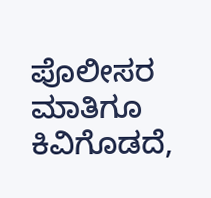ಪೊಲೀಸರ ಮಾತಿಗೂ ಕಿವಿಗೊಡದೆ,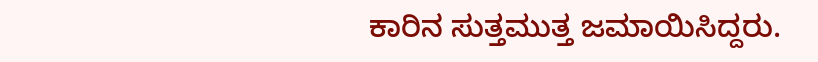ಕಾರಿನ ಸುತ್ತಮುತ್ತ ಜಮಾಯಿಸಿದ್ದರು.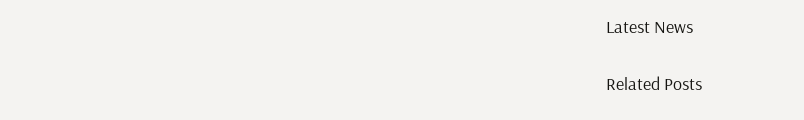Latest News

Related Posts